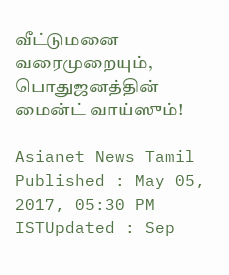வீட்டுமனை வரைமுறையும், பொதுஜனத்தின் மைன்ட் வாய்ஸும்!

Asianet News Tamil
Published : May 05, 2017, 05:30 PM ISTUpdated : Sep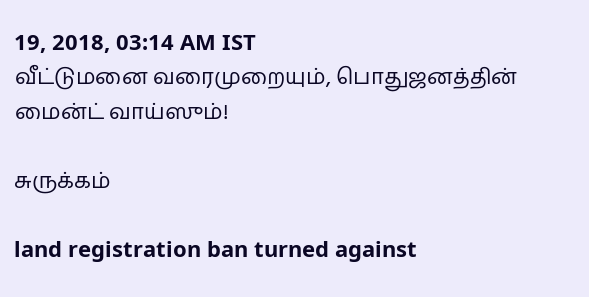19, 2018, 03:14 AM IST
வீட்டுமனை வரைமுறையும், பொதுஜனத்தின் மைன்ட் வாய்ஸும்!

சுருக்கம்

land registration ban turned against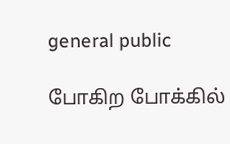general public

போகிற போக்கில்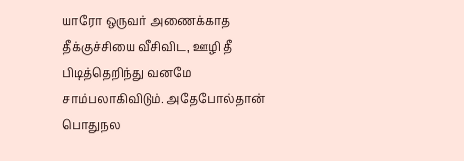யாரோ ஒருவர் அணைக்காத தீக்குச்சியை வீசிவிட, ஊழி தீ பிடித்தெறிந்து வனமே சாம்பலாகிவிடும். அதேபோல்தான் பொதுநல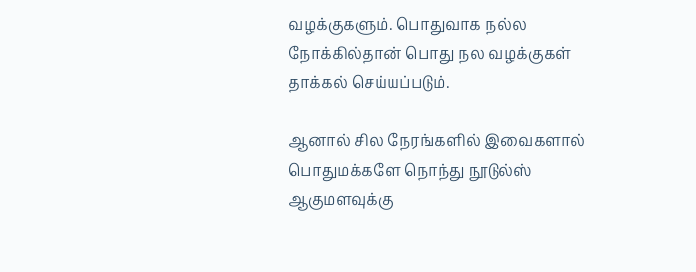வழக்குகளும். பொதுவாக நல்ல நோக்கில்தான் பொது நல வழக்குகள் தாக்கல் செய்யப்படும்.

ஆனால் சில நேரங்களில் இவைகளால் பொதுமக்களே நொந்து நூடுல்ஸ் ஆகுமளவுக்கு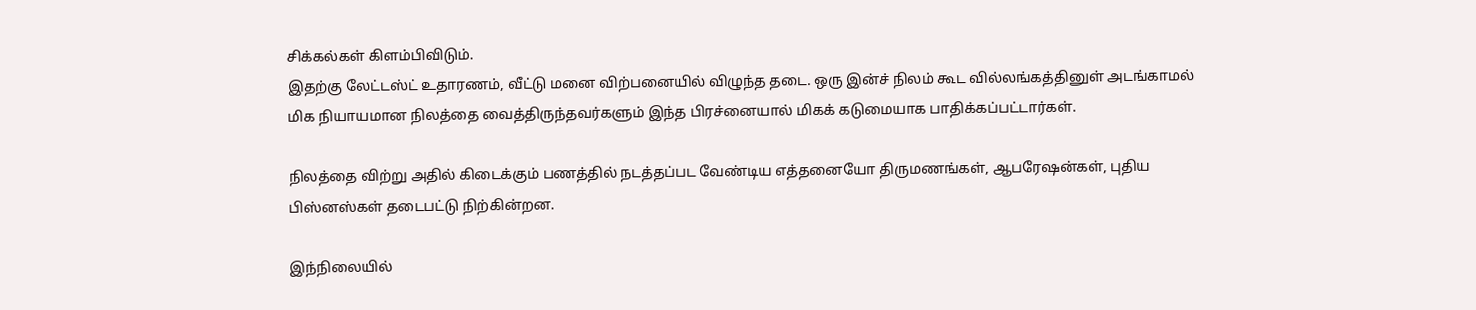சிக்கல்கள் கிளம்பிவிடும்.
இதற்கு லேட்டஸ்ட் உதாரணம், வீட்டு மனை விற்பனையில் விழுந்த தடை. ஒரு இன்ச் நிலம் கூட வில்லங்கத்தினுள் அடங்காமல் மிக நியாயமான நிலத்தை வைத்திருந்தவர்களும் இந்த பிரச்னையால் மிகக் கடுமையாக பாதிக்கப்பட்டார்கள்.

நிலத்தை விற்று அதில் கிடைக்கும் பணத்தில் நடத்தப்பட வேண்டிய எத்தனையோ திருமணங்கள், ஆபரேஷன்கள், புதிய பிஸ்னஸ்கள் தடைபட்டு நிற்கின்றன.

இந்நிலையில்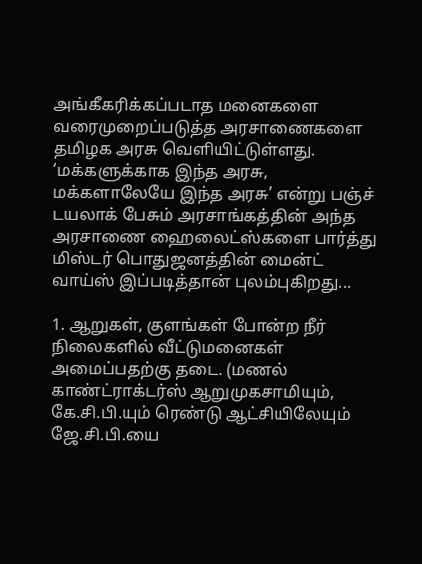அங்கீகரிக்கப்படாத மனைகளை வரைமுறைப்படுத்த அரசாணைகளை தமிழக அரசு வெளியிட்டுள்ளது. ‘மக்களுக்காக இந்த அரசு, மக்களாலேயே இந்த அரசு’ என்று பஞ்ச் டயலாக் பேசும் அரசாங்கத்தின் அந்த அரசாணை ஹைலைட்ஸ்களை பார்த்து மிஸ்டர் பொதுஜனத்தின் மைன்ட் வாய்ஸ் இப்படித்தான் புலம்புகிறது...

1. ஆறுகள், குளங்கள் போன்ற நீர் நிலைகளில் வீட்டுமனைகள் அமைப்பதற்கு தடை. (மணல் காண்ட்ராக்டர்ஸ் ஆறுமுகசாமியும், கே.சி.பி.யும் ரெண்டு ஆட்சியிலேயும் ஜே.சி.பி.யை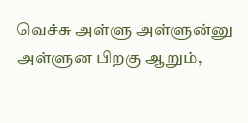வெச்சு அள்ளு அள்ளுன்னு அள்ளுன பிறகு ஆறும்,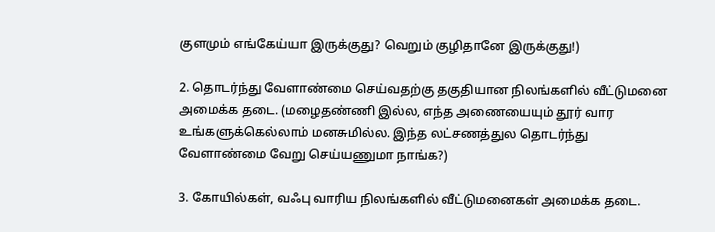குளமும் எங்கேய்யா இருக்குது? வெறும் குழிதானே இருக்குது!)

2. தொடர்ந்து வேளாண்மை செய்வதற்கு தகுதியான நிலங்களில் வீட்டுமனை அமைக்க தடை. (மழைதண்ணி இல்ல, எந்த அணையையும் தூர் வார உங்களுக்கெல்லாம் மனசுமில்ல. இந்த லட்சணத்துல தொடர்ந்து வேளாண்மை வேறு செய்யணுமா நாங்க?)

3. கோயில்கள், வஃபு வாரிய நிலங்களில் வீட்டுமனைகள் அமைக்க தடை.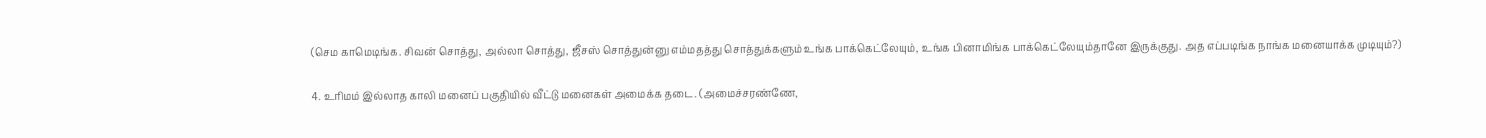(செம காமெடிங்க. சிவன் சொத்து, அல்லா சொத்து, ஜீசஸ் சொத்துன்னு எம்மதத்து சொத்துக்களும் உங்க பாக்கெட்லேயும், உங்க பினாமிங்க பாக்கெட்லேயும்தானே இருக்குது. அத எப்படிங்க நாங்க மனையாக்க முடியும்?)

4. உரிமம் இல்லாத காலி மனைப் பகுதியில் வீட்டு மனைகள் அமைக்க தடை. (அமைச்சரண்ணே,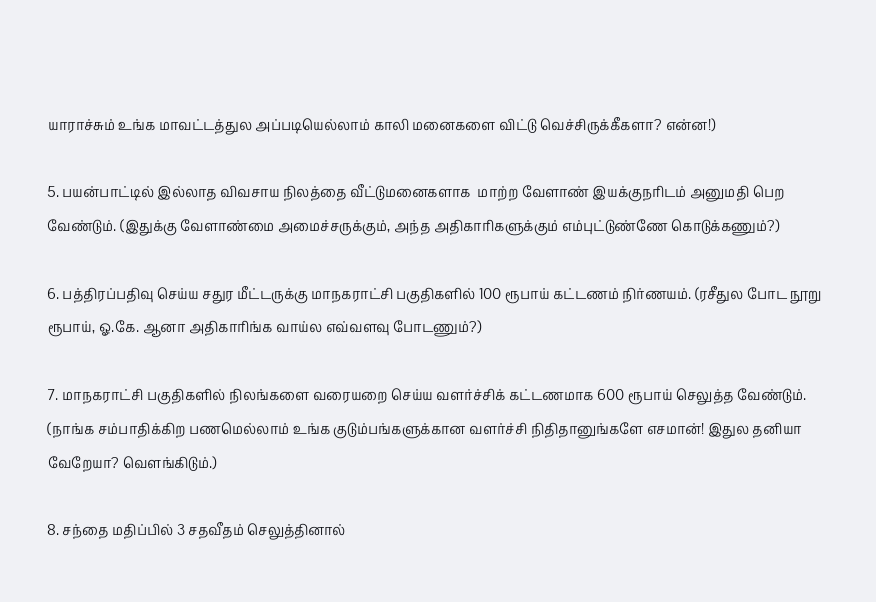யாராச்சும் உங்க மாவட்டத்துல அப்படியெல்லாம் காலி மனைகளை விட்டு வெச்சிருக்கீகளா? என்ன!)

5. பயன்பாட்டில் இல்லாத விவசாய நிலத்தை வீட்டுமனைகளாக  மாற்ற வேளாண் இயக்குநரிடம் அனுமதி பெற வேண்டும். (இதுக்கு வேளாண்மை அமைச்சருக்கும், அந்த அதிகாரிகளுக்கும் எம்புட்டுண்ணே கொடுக்கணும்?)

6. பத்திரப்பதிவு செய்ய சதுர மீட்டருக்கு மாநகராட்சி பகுதிகளில் 100 ரூபாய் கட்டணம் நிர்ணயம். (ரசீதுல போட நூறு ரூபாய், ஓ.கே. ஆனா அதிகாரிங்க வாய்ல எவ்வளவு போடணும்?)

7. மாநகராட்சி பகுதிகளில் நிலங்களை வரையறை செய்ய வளர்ச்சிக் கட்டணமாக 600 ரூபாய் செலுத்த வேண்டும். (நாங்க சம்பாதிக்கிற பணமெல்லாம் உங்க குடும்பங்களுக்கான வளர்ச்சி நிதிதானுங்களே எசமான்! இதுல தனியா வேறேயா? வெளங்கிடும்.)

8. சந்தை மதிப்பில் 3 சதவீதம் செலுத்தினால்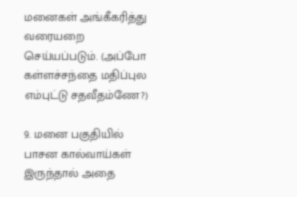மனைகள் அங்கீகரித்து வரையறை செய்யப்படும். (அப்போ கள்ளச்சந்தை மதிப்புல எம்புட்டு சதவீதம்ணே?)

9. மனை பகுதியில் பாசன கால்வாய்கள் இருந்தால் அதை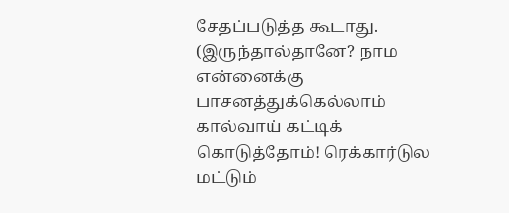சேதப்படுத்த கூடாது. (இருந்தால்தானே? நாம என்னைக்கு பாசனத்துக்கெல்லாம் கால்வாய் கட்டிக் கொடுத்தோம்! ரெக்கார்டுல மட்டும்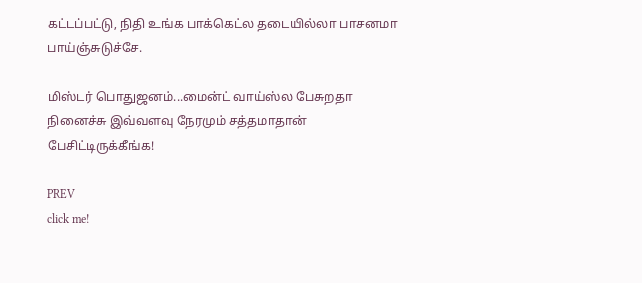கட்டப்பட்டு, நிதி உங்க பாக்கெட்ல தடையில்லா பாசனமா பாய்ஞ்சுடுச்சே.

மிஸ்டர் பொதுஜனம்...மைன்ட் வாய்ஸ்ல பேசுறதா நினைச்சு இவ்வளவு நேரமும் சத்தமாதான் பேசிட்டிருக்கீங்க!

PREV
click me!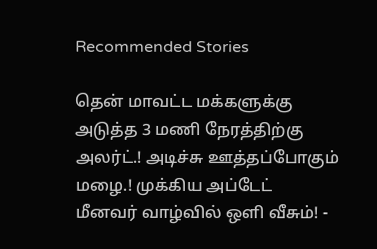Recommended Stories

தென் மாவட்ட மக்களுக்கு அடுத்த 3 மணி நேரத்திற்கு அலர்ட்.! அடிச்சு ஊத்தப்போகும் மழை.! முக்கிய அப்டேட்
மீனவர் வாழ்வில் ஒளி வீசும்! -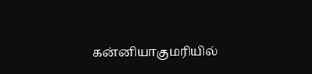கன்னியாகுமரியில்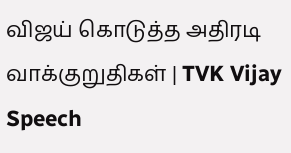விஜய் கொடுத்த அதிரடி வாக்குறுதிகள் | TVK Vijay Speech